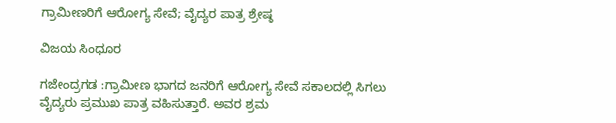ಗ್ರಾಮೀಣರಿಗೆ ಆರೋಗ್ಯ ಸೇವೆ; ವೈದ್ಯರ ಪಾತ್ರ ಶ್ರೇಷ್ಠ

ವಿಜಯ ಸಿಂಧೂರ

ಗಜೇಂದ್ರಗಡ :ಗ್ರಾಮೀಣ ಭಾಗದ ಜನರಿಗೆ ಆರೋಗ್ಯ ಸೇವೆ ಸಕಾಲದಲ್ಲಿ ಸಿಗಲು ವೈದ್ಯರು ಪ್ರಮುಖ ಪಾತ್ರ ವಹಿಸುತ್ತಾರೆ. ಅವರ ಶ್ರಮ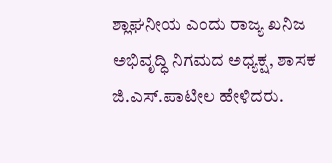ಶ್ಲಾಘನೀಯ ಎಂದು ರಾಜ್ಯ ಖನಿಜ ಅಭಿವೃದ್ಧಿ ನಿಗಮದ ಅಧ್ಯಕ್ಷ, ಶಾಸಕ ಜಿ.ಎಸ್.ಪಾಟೀಲ ಹೇಳಿದರು.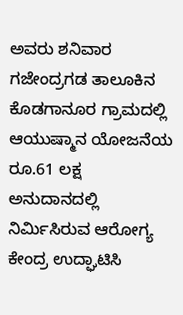ಅವರು ಶನಿವಾರ ಗಜೇಂದ್ರಗಡ ತಾಲೂಕಿನ ಕೊಡಗಾನೂರ ಗ್ರಾಮದಲ್ಲಿ ಆಯುಷ್ಮಾನ ಯೋಜನೆಯ ರೂ.61 ಲಕ್ಷ ಅನುದಾನದಲ್ಲಿ ನಿರ್ಮಿಸಿರುವ ಆರೋಗ್ಯ ಕೇಂದ್ರ ಉದ್ಘಾಟಿಸಿ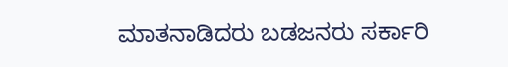ಮಾತನಾಡಿದರು ಬಡಜನರು ಸರ್ಕಾರಿ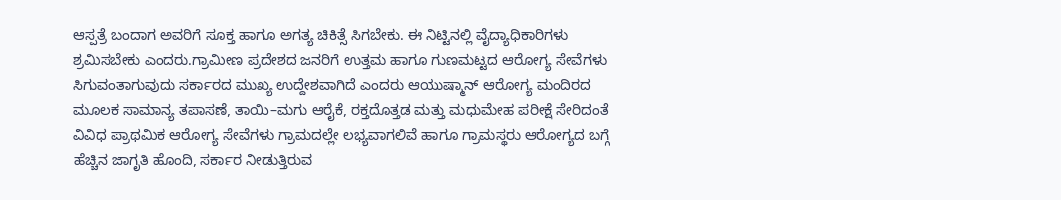ಆಸ್ಪತ್ರೆ ಬಂದಾಗ ಅವರಿಗೆ ಸೂಕ್ತ ಹಾಗೂ ಅಗತ್ಯ ಚಿಕಿತ್ಸೆ ಸಿಗಬೇಕು. ಈ ನಿಟ್ಟಿನಲ್ಲಿ ವೈದ್ಯಾಧಿಕಾರಿಗಳು ಶ್ರಮಿಸಬೇಕು ಎಂದರು.ಗ್ರಾಮೀಣ ಪ್ರದೇಶದ ಜನರಿಗೆ ಉತ್ತಮ ಹಾಗೂ ಗುಣಮಟ್ಟದ ಆರೋಗ್ಯ ಸೇವೆಗಳು ಸಿಗುವಂತಾಗುವುದು ಸರ್ಕಾರದ ಮುಖ್ಯ ಉದ್ದೇಶವಾಗಿದೆ ಎಂದರು ಆಯುಷ್ಮಾನ್ ಆರೋಗ್ಯ ಮಂದಿರದ ಮೂಲಕ ಸಾಮಾನ್ಯ ತಪಾಸಣೆ, ತಾಯಿ–ಮಗು ಆರೈಕೆ, ರಕ್ತದೊತ್ತಡ ಮತ್ತು ಮಧುಮೇಹ ಪರೀಕ್ಷೆ ಸೇರಿದಂತೆ ವಿವಿಧ ಪ್ರಾಥಮಿಕ ಆರೋಗ್ಯ ಸೇವೆಗಳು ಗ್ರಾಮದಲ್ಲೇ ಲಭ್ಯವಾಗಲಿವೆ ಹಾಗೂ ಗ್ರಾಮಸ್ಥರು ಆರೋಗ್ಯದ ಬಗ್ಗೆ ಹೆಚ್ಚಿನ ಜಾಗೃತಿ ಹೊಂದಿ, ಸರ್ಕಾರ ನೀಡುತ್ತಿರುವ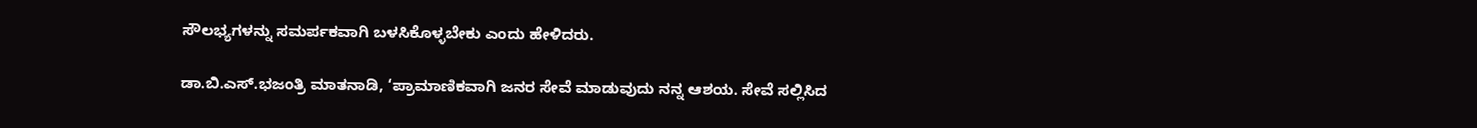ಸೌಲಭ್ಯಗಳನ್ನು ಸಮರ್ಪಕವಾಗಿ ಬಳಸಿಕೊಳ್ಳಬೇಕು ಎಂದು ಹೇಳಿದರು.

ಡಾ.ಬಿ.ಎಸ್.ಭಜಂತ್ರಿ ಮಾತನಾಡಿ, ‘ಪ್ರಾಮಾಣಿಕವಾಗಿ ಜನರ ಸೇವೆ ಮಾಡುವುದು ನನ್ನ ಆಶಯ. ಸೇವೆ ಸಲ್ಲಿಸಿದ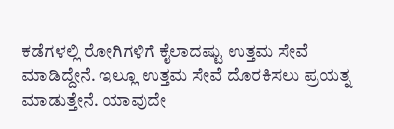ಕಡೆಗಳಲ್ಲಿ ರೋಗಿಗಳಿಗೆ ಕೈಲಾದಷ್ಟು ಉತ್ತಮ ಸೇವೆ ಮಾಡಿದ್ದೇನೆ. ಇಲ್ಲೂ ಉತ್ತಮ ಸೇವೆ ದೊರಕಿಸಲು ಪ್ರಯತ್ನ ಮಾಡುತ್ತೇನೆ. ಯಾವುದೇ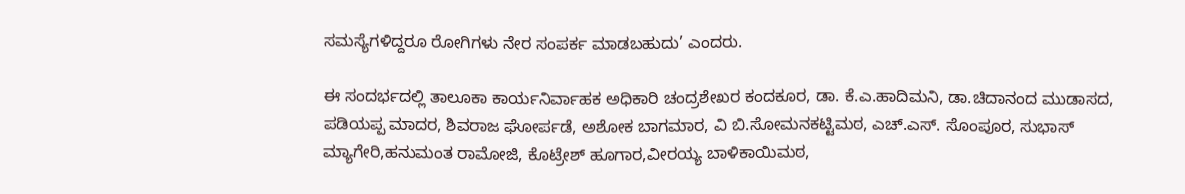ಸಮಸ್ಯೆಗಳಿದ್ದರೂ ರೋಗಿಗಳು ನೇರ ಸಂಪರ್ಕ ಮಾಡಬಹುದು’ ಎಂದರು.

ಈ ಸಂದರ್ಭದಲ್ಲಿ ತಾಲೂಕಾ ಕಾರ್ಯನಿರ್ವಾಹಕ ಅಧಿಕಾರಿ ಚಂದ್ರಶೇಖರ ಕಂದಕೂರ, ಡಾ. ಕೆ.ಎ.ಹಾದಿಮನಿ, ಡಾ.ಚಿದಾನಂದ ಮುಡಾಸದ, ಪಡಿಯಪ್ಪ ಮಾದರ, ಶಿವರಾಜ ಘೋರ್ಪಡೆ, ಅಶೋಕ ಬಾಗಮಾರ, ವಿ ಬಿ.ಸೋಮನಕಟ್ಟಿಮಠ, ಎಚ್.ಎಸ್. ಸೊಂಪೂರ, ಸುಭಾಸ್ ಮ್ಯಾಗೇರಿ,ಹನುಮಂತ ರಾಮೋಜಿ, ಕೊಟ್ರೇಶ್ ಹೂಗಾರ,ವೀರಯ್ಯ ಬಾಳಿಕಾಯಿಮಠ,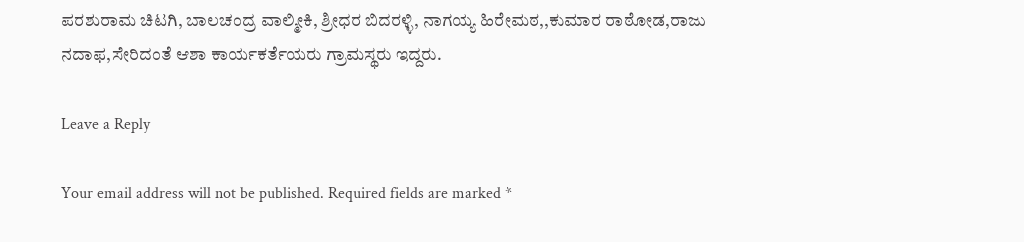ಪರಶುರಾಮ ಚಿಟಗಿ, ಬಾಲಚಂದ್ರ ವಾಲ್ಮೀಕಿ, ಶ್ರೀಧರ ಬಿದರಳ್ಳಿ, ನಾಗಯ್ಯ ಹಿರೇಮಠ,,ಕುಮಾರ ರಾಠೋಡ,ರಾಜು ನದಾಫ,ಸೇರಿದಂತೆ ಆಶಾ ಕಾರ್ಯಕರ್ತೆಯರು ಗ್ರಾಮಸ್ಥರು ಇದ್ದರು.

Leave a Reply

Your email address will not be published. Required fields are marked *